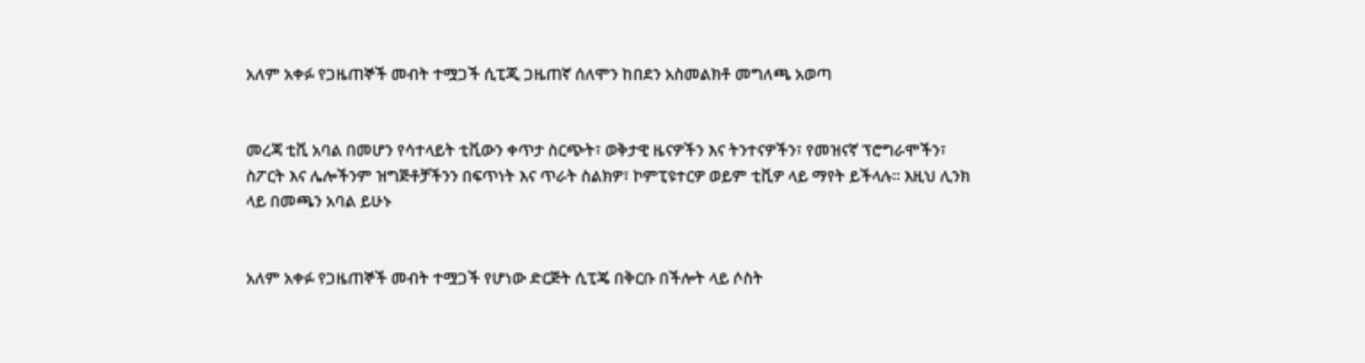አለም አቀፉ የጋዜጠኞች መብት ተሟጋች ሲፒጂ ጋዜጠኛ ሰለሞን ከበደን አስመልክቶ መግለጫ አወጣ


መረጃ ቲቪ አባል በመሆን የሳተላይት ቲቪውን ቀጥታ ስርጭት፣ ወቅታዊ ዜናዎችን እና ትንተናዎችን፣ የመዝናኛ ፕሮግራሞችን፣ ስፖርት እና ሌሎችንም ዝግጅቶቻችንን በፍጥነት እና ጥራት ስልክዎ፣ ኮምፒዩተርዎ ወይም ቲቪዎ ላይ ማየት ይችላሉ። እዚህ ሊንክ ላይ በመጫን አባል ይሁኑ


አለም አቀፉ የጋዜጠኞች መብት ተሟጋች የሆነው ድርጅት ሲፒጄ በቅርቡ በችሎት ላይ ሶስት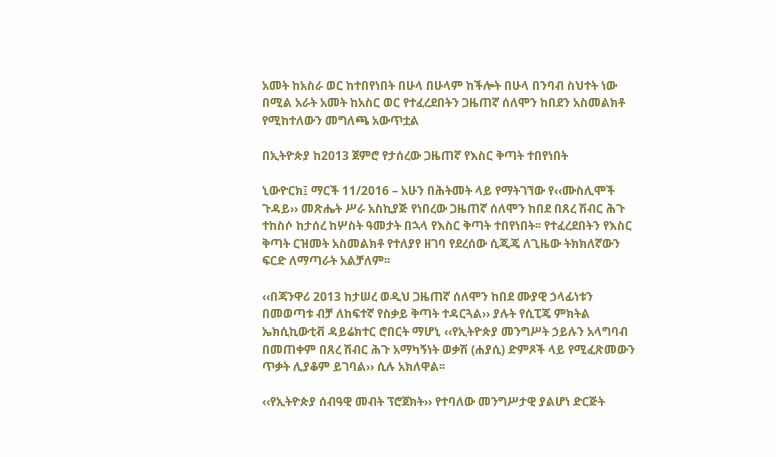አመት ከአስራ ወር ከተበየነበት በሁላ በሁላም ከችሎት በሁላ በንባብ ስህተት ነው በሚል አራት አመት ከአስር ወር የተፈረደበትን ጋዜጠኛ ሰለሞን ከበደን አስመልክቶ የሚከተለውን መግለጫ አውጥቷል

በኢትዮጵያ ከ2013 ጀምሮ የታሰረው ጋዜጠኛ የእስር ቅጣት ተበየነበት

ኒውዮርክ፤ ማርች 11/2016 – አሁን በሕትመት ላይ የማትገኘው የ‹‹ሙስሊሞች ጉዳይ›› መጽሔት ሥራ አስኪያጅ የነበረው ጋዜጠኛ ሰለሞን ከበደ በጸረ ሽብር ሕጉ ተከስሶ ከታሰረ ከሦስት ዓመታት በኋላ የእስር ቅጣት ተበየነበት፡፡ የተፈረደበትን የእስር ቅጣት ርዝመት አስመልክቶ የተለያየ ዘገባ የደረሰው ሲጂጄ ለጊዜው ትክክለኛውን ፍርድ ለማጣራት አልቻለም፡፡

‹‹በጃንዋሪ 2013 ከታሠረ ወዲህ ጋዜጠኛ ሰለሞን ከበደ ሙያዊ ኃላፊነቱን በመወጣቱ ብቻ ለከፍተኛ የስቃይ ቅጣት ተዳርጓል›› ያሉት የሲፒጄ ምክትል ኤክሲኪውቲቭ ዳይሬክተር ሮበርት ማሆኒ ‹‹የኢትዮጵያ መንግሥት ኃይሉን አላግባብ በመጠቀም በጸረ ሽብር ሕጉ አማካኝነት ወቃሽ (ሐያሲ) ድምጾች ላይ የሚፈጽመውን ጥቃት ሊያቆም ይገባል›› ሲሉ አክለዋል፡፡

‹‹የኢትዮጵያ ሰብዓዊ መብት ፕሮጀክት›› የተባለው መንግሥታዊ ያልሆነ ድርጅት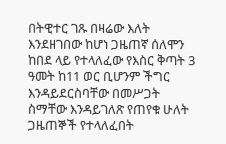በትዊተር ገጹ በዛሬው እለት እንደዘገበው ከሆነ ጋዜጠኛ ሰለሞን ከበደ ላይ የተላለፈው የእስር ቅጣት 3 ዓመት ከ11 ወር ቢሆንም ችግር እንዳይደርስባቸው በመሥጋት ስማቸው እንዳይገለጽ የጠየቁ ሁለት ጋዜጠኞች የተላለፈበት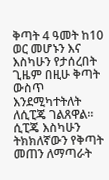ቅጣት 4 ዓመት ከ10 ወር መሆኑን እና እስካሁን የታሰረበት ጊዜም በዚሁ ቅጣት ውስጥ እንደሚካተትለት ለሲፒጄ ገልጸዋል፡፡ ሲፒጄ እስካሁን ትክክለኛውን የቅጣት መጠን ለማጣራት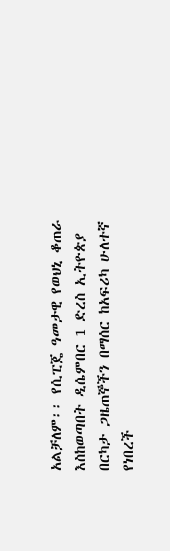አልቻለም፡፡ የሲፒጄ ዓመታዊ የወህኒ ቆጠራ እስከወጣበት ዲሴምበር 1 ድረስ ኢትዮጵያ በርካታ ጋዜጠኞችን በማሰር ከአፍሪካ ሁለተኛ የነበረች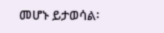መሆኑ ይታወሳል፡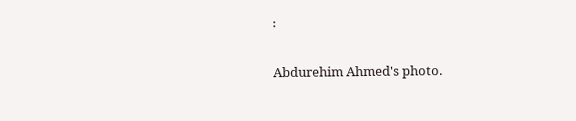፡

Abdurehim Ahmed's photo.